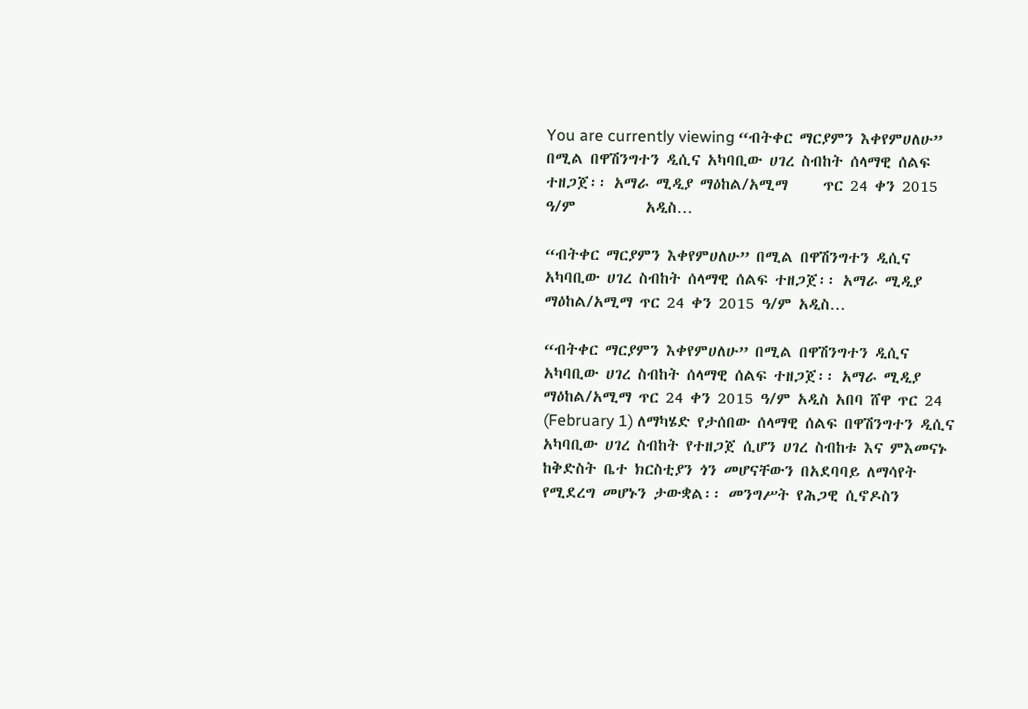You are currently viewing “ብትቀር ማርያምን እቀየምሀለሁ” በሚል በዋሽንግተን ዲሲና አካባቢው ሀገረ ስብከት ሰላማዊ ሰልፍ ተዘጋጀ፡፡ አማራ ሚዲያ ማዕከል/አሚማ     ጥር 24 ቀን 2015 ዓ/ም          አዲስ…

“ብትቀር ማርያምን እቀየምሀለሁ” በሚል በዋሽንግተን ዲሲና አካባቢው ሀገረ ስብከት ሰላማዊ ሰልፍ ተዘጋጀ፡፡ አማራ ሚዲያ ማዕከል/አሚማ ጥር 24 ቀን 2015 ዓ/ም አዲስ…

“ብትቀር ማርያምን እቀየምሀለሁ” በሚል በዋሽንግተን ዲሲና አካባቢው ሀገረ ስብከት ሰላማዊ ሰልፍ ተዘጋጀ፡፡ አማራ ሚዲያ ማዕከል/አሚማ ጥር 24 ቀን 2015 ዓ/ም አዲስ አበባ ሸዋ ጥር 24 (February 1) ለማካሄድ የታሰበው ሰላማዊ ሰልፍ በዋሽንግተን ዲሲና አካባቢው ሀገረ ስብከት የተዘጋጀ ሲሆን ሀገረ ስብከቱ እና ምእመናኑ ከቅድስት ቤተ ክርስቲያን ጎን መሆናቸውን በአደባባይ ለማሳየት የሚደረግ መሆኑን ታውቋል፡፡ መንግሥት የሕጋዊ ሲኖዶስን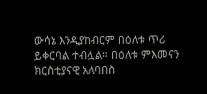ውሳኔ እንዲያከብርም በዕለቱ ጥሪ ይቀርባል ተብሏል። በዕለቱ ምእመናን ክርስቲያናዊ አለባበስ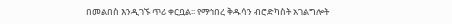በመልበስ እንዲገኙ ጥሪ ቀርቧል፡፡ የማኅበረ ቅዱሳን ብሮድካስት አገልግሎት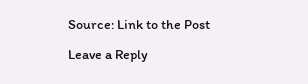Source: Link to the Post

Leave a Reply